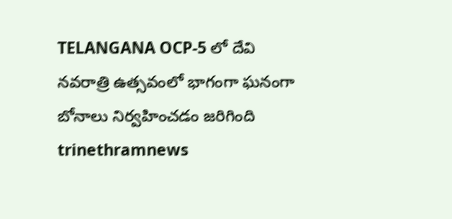TELANGANA OCP-5 లో దేవి నవరాత్రి ఉత్సవంలో భాగంగా ఘనంగా బోనాలు నిర్వహించడం జరిగింది trinethramnews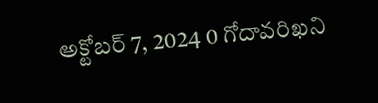అక్టోబర్ 7, 2024 0 గోదావరిఖని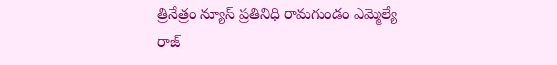త్రినేత్రం న్యూస్ ప్రతినిధి రామగుండం ఎమ్మెల్యే రాజ్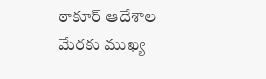ఠాకూర్ ఆదేశాల మేరకు ముఖ్య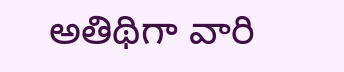అతిథిగా వారి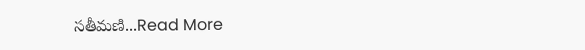సతీమణి...Read More